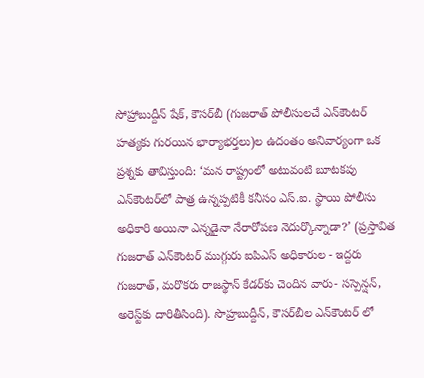సోహ్రాబుద్దీన్‌ షేక్‌, కౌసర్‌బీ (గుజరాత్‌ పోలీసులచే ఎన్‌కౌంటర్‌ హత్యకు గురయిన భార్యాభర్తలు)ల ఉదంతం అనివార్యంగా ఒక ప్రశ్నకు తావిస్తుంది: ‘మన రాష్ట్రంలో అటువంటి బూటకపు ఎన్‌కౌంటర్‌లో పాత్ర ఉన్నప్పటికీ కనీసం ఎస్‌.ఐ. స్థాయి పోలీసు అధికారి అయినా ఎన్నడైనా నేరారోపణ నెదుర్కొన్నాడా?’ (ప్రస్తావిత గుజరాత్‌ ఎన్‌కౌంటర్‌ ముగ్గురు ఐపిఎస్‌ అధికారుల - ఇద్దరు గుజరాత్‌, మరొకరు రాజస్థాన్‌ కేడర్‌కు చెందిన వారు- సస్పెన్షన్‌, అరెస్ట్‌కు దారితీసింది). సొహ్రబుద్దీన్‌, కౌసర్‌బీల ఎన్‌కౌంటర్‌ లో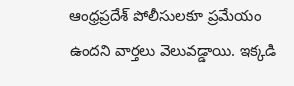ఆంధ్రప్రదేశ్‌ పోలీసులకూ ప్రమేయం ఉందని వార్తలు వెలువడ్డాయి. ఇక్కడి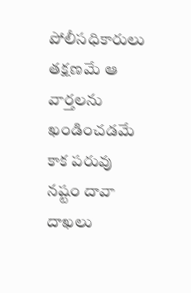పోలీసధికారులు తక్షణమే ఆ వార్తలను ఖండించడమే కాక పరువు నష్టం దావా దాఖలు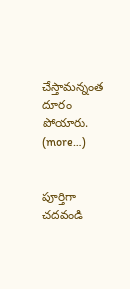చేస్తామన్నంత దూరం పోయారు. (more…)


పూర్తిగా చదవండి